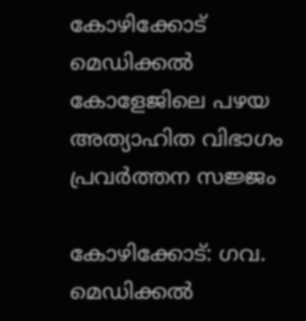കോഴിക്കോട് മെഡിക്കൽ കോളേജിലെ പഴയ അത്യാഹിത വിഭാഗം പ്രവർത്തന സജ്ജം

കോഴിക്കോട്: ഗവ. മെഡിക്കൽ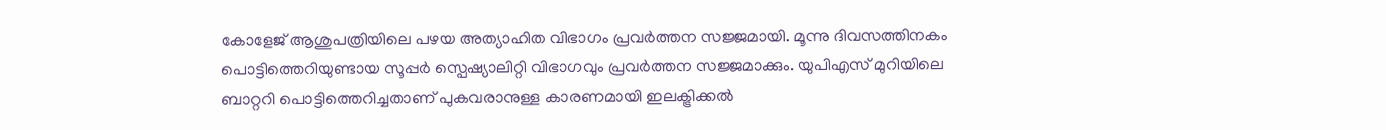കോളേജ് ആശുപത്രിയിലെ പഴയ അത്യാഹിത വിഭാഗം പ്രവർത്തന സജ്ജമായി. മൂന്നു ദിവസത്തിനകം പൊട്ടിത്തെറിയുണ്ടായ സൂപ്പർ സ്പെഷ്യാലിറ്റി വിഭാഗവും പ്രവർത്തന സജ്ജമാക്കും. യുപിഎസ് മുറിയിലെ ബാറ്ററി പൊട്ടിത്തെറിച്ചതാണ് പുകവരാനുള്ള കാരണമായി ഇലക്ട്രിക്കൽ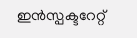ഇൻസ്പക്ടറേറ്റ്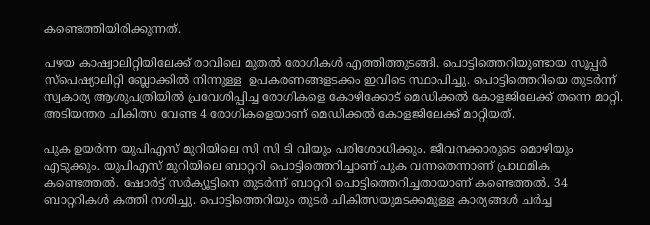കണ്ടെത്തിയിരിക്കുന്നത്.

പഴയ കാഷ്വാലിറ്റിയിലേക്ക് രാവിലെ മുതൽ രോഗികൾ എത്തിത്തുടങ്ങി. പൊട്ടിത്തെറിയുണ്ടായ സൂപ്പർ സ്പെഷ്യാലിറ്റി ബ്ലോക്കിൽ നിന്നുള്ള  ഉപകരണങ്ങളടക്കം ഇവിടെ സ്ഥാപിച്ചു. പൊട്ടിത്തെറിയെ തുടർന്ന് സ്വകാര്യ ആശുപത്രിയിൽ പ്രവേശിപ്പിച്ച രോഗികളെ കോഴിക്കോട് മെഡിക്കൽ കോളജിലേക്ക് തന്നെ മാറ്റി. അടിയന്തര ചികിത്സ വേണ്ട 4 രോഗികളെയാണ് മെഡിക്കൽ കോളജിലേക്ക് മാറ്റിയത്.

പുക ഉയർന്ന യുപിഎസ് മുറിയിലെ സി സി ടി വിയും പരിശോധിക്കും. ജീവനക്കാരുടെ മൊഴിയും എടുക്കും. യുപിഎസ് മുറിയിലെ ബാറ്ററി പൊട്ടിത്തെറിച്ചാണ് പുക വന്നതെന്നാണ് പ്രാഥമിക കണ്ടെത്തൽ. ഷോർട്ട് സർക്യൂട്ടിനെ തുടർന്ന് ബാറ്ററി പൊട്ടിത്തെറിച്ചതായാണ് കണ്ടെത്തൽ. 34 ബാറ്ററികൾ കത്തി നശിച്ചു. പൊട്ടിത്തെറിയും തുടർ ചികിത്സയുമടക്കമുള്ള കാര്യങ്ങൾ ചർച്ച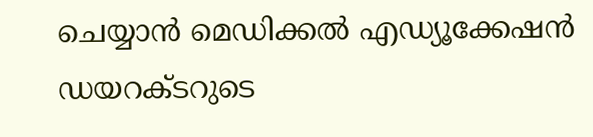ചെയ്യാൻ മെഡിക്കൽ എഡ്യൂക്കേഷൻ ഡയറക്ടറുടെ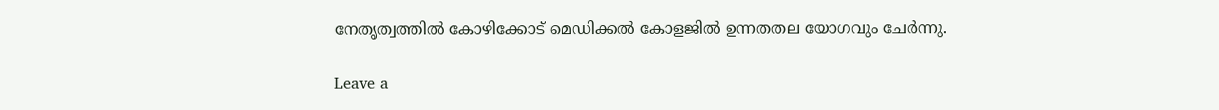നേതൃത്വത്തിൽ കോഴിക്കോട് മെഡിക്കൽ കോളജിൽ ഉന്നതതല യോഗവും ചേർന്നു.

Leave a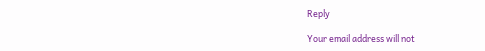Reply

Your email address will not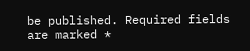be published. Required fields are marked *